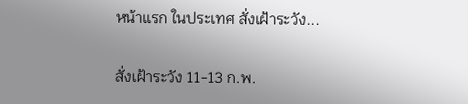หน้าแรก ในประเทศ สั่งเฝ้าระวัง...

สั่งเฝ้าระวัง 11-13 ก.พ.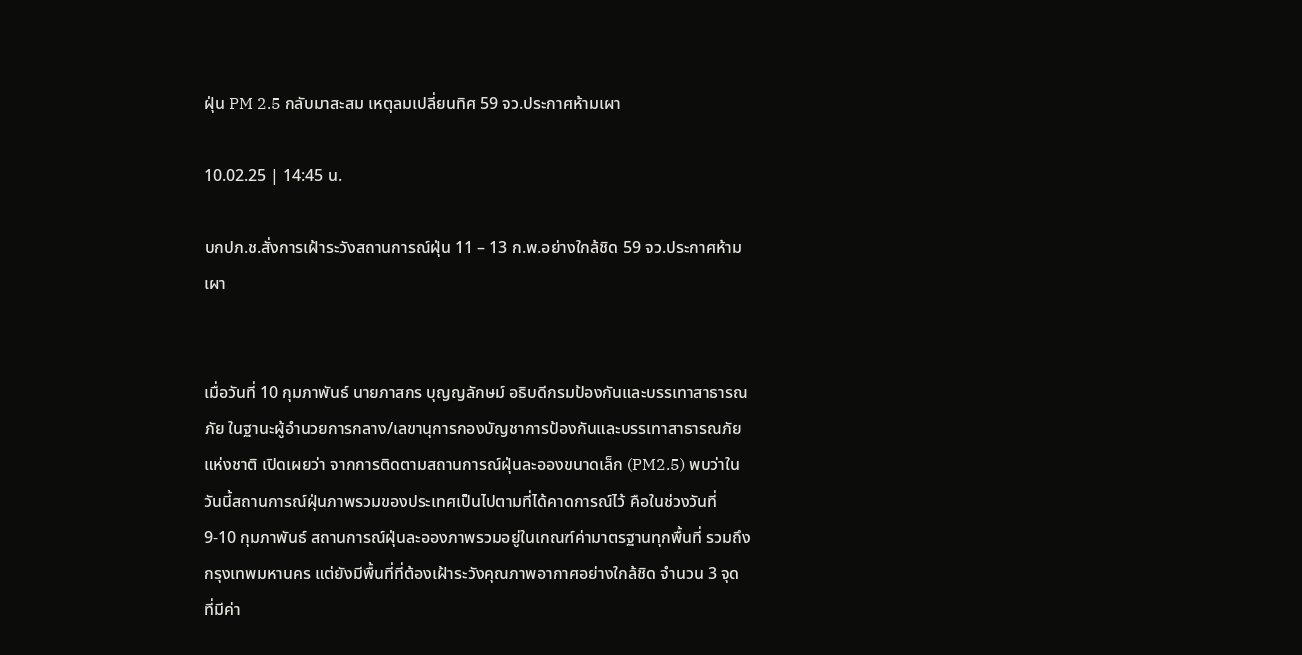ฝุ่น PM 2.5 กลับมาสะสม เหตุลมเปลี่ยนทิศ 59 จว.ประกาศห้ามเผา

10.02.25 | 14:45 น.

บกปภ.ช.สั่งการเฝ้าระวังสถานการณ์ฝุ่น 11 – 13 ก.พ.อย่างใกล้ชิด 59 จว.ประกาศห้ามเผา


เมื่อวันที่ 10 กุมภาพันธ์ นายภาสกร บุญญลักษม์ อธิบดีกรมป้องกันและบรรเทาสาธารณภัย ในฐานะผู้อำนวยการกลาง/เลขานุการกองบัญชาการป้องกันและบรรเทาสาธารณภัยแห่งชาติ เปิดเผยว่า จากการติดตามสถานการณ์ฝุ่นละอองขนาดเล็ก (PM2.5) พบว่าในวันนี้สถานการณ์ฝุ่นภาพรวมของประเทศเป็นไปตามที่ได้คาดการณ์ไว้ คือในช่วงวันที่ 9-10 กุมภาพันธ์ สถานการณ์ฝุ่นละอองภาพรวมอยู่ในเกณฑ์ค่ามาตรฐานทุกพื้นที่ รวมถึงกรุงเทพมหานคร แต่ยังมีพื้นที่ที่ต้องเฝ้าระวังคุณภาพอากาศอย่างใกล้ชิด จำนวน 3 จุด ที่มีค่า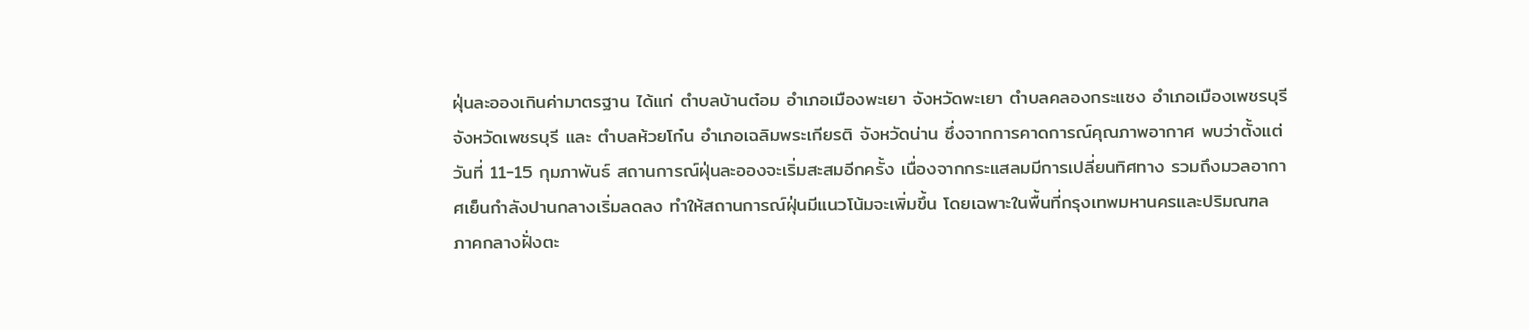ฝุ่นละอองเกินค่ามาตรฐาน ได้แก่ ตำบลบ้านต๋อม อำเภอเมืองพะเยา จังหวัดพะเยา ตำบลคลองกระแซง อำเภอเมืองเพชรบุรี จังหวัดเพชรบุรี และ ตำบลห้วยโก๋น อำเภอเฉลิมพระเกียรติ จังหวัดน่าน ซึ่งจากการคาดการณ์คุณภาพอากาศ พบว่าตั้งแต่วันที่ 11-15 กุมภาพันธ์ สถานการณ์ฝุ่นละอองจะเริ่มสะสมอีกครั้ง เนื่องจากกระแสลมมีการเปลี่ยนทิศทาง รวมถึงมวลอากาศเย็นกำลังปานกลางเริ่มลดลง ทำให้สถานการณ์ฝุ่นมีแนวโน้มจะเพิ่มขึ้น โดยเฉพาะในพื้นที่กรุงเทพมหานครและปริมณฑล ภาคกลางฝั่งตะ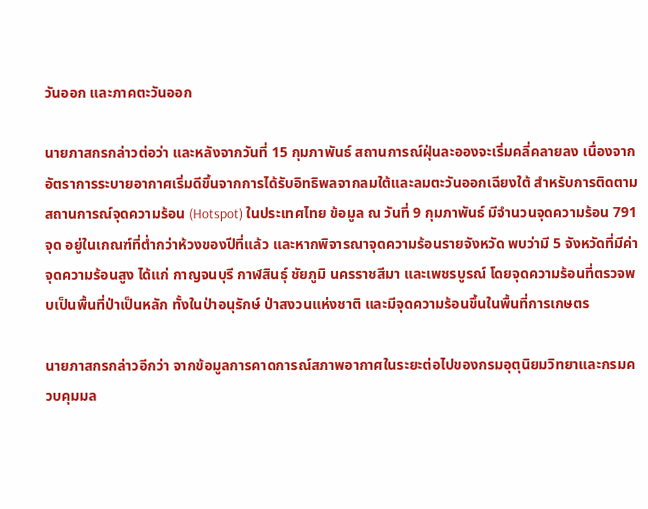วันออก และภาคตะวันออก

นายภาสกรกล่าวต่อว่า และหลังจากวันที่ 15 กุมภาพันธ์ สถานการณ์ฝุ่นละอองจะเริ่มคลี่คลายลง เนื่องจากอัตราการระบายอากาศเริ่มดีขึ้นจากการได้รับอิทธิพลจากลมใต้และลมตะวันออกเฉียงใต้ สำหรับการติดตามสถานการณ์จุดความร้อน (Hotspot) ในประเทศไทย ข้อมูล ณ วันที่ 9 กุมภาพันธ์ มีจำนวนจุดความร้อน 791 จุด อยู่ในเกณฑ์ที่ต่ำกว่าห้วงของปีที่แล้ว และหากพิจารณาจุดความร้อนรายจังหวัด พบว่ามี 5 จังหวัดที่มีค่าจุดความร้อนสูง ได้แก่ กาญจนบุรี กาฬสินธุ์ ชัยภูมิ นครราชสีมา และเพชรบูรณ์ โดยจุดความร้อนที่ตรวจพบเป็นพื้นที่ป่าเป็นหลัก ทั้งในป่าอนุรักษ์ ป่าสงวนแห่งชาติ และมีจุดความร้อนขึ้นในพื้นที่การเกษตร

นายภาสกรกล่าวอีกว่า จากข้อมูลการคาดการณ์สภาพอากาศในระยะต่อไปของกรมอุตุนิยมวิทยาและกรมควบคุมมล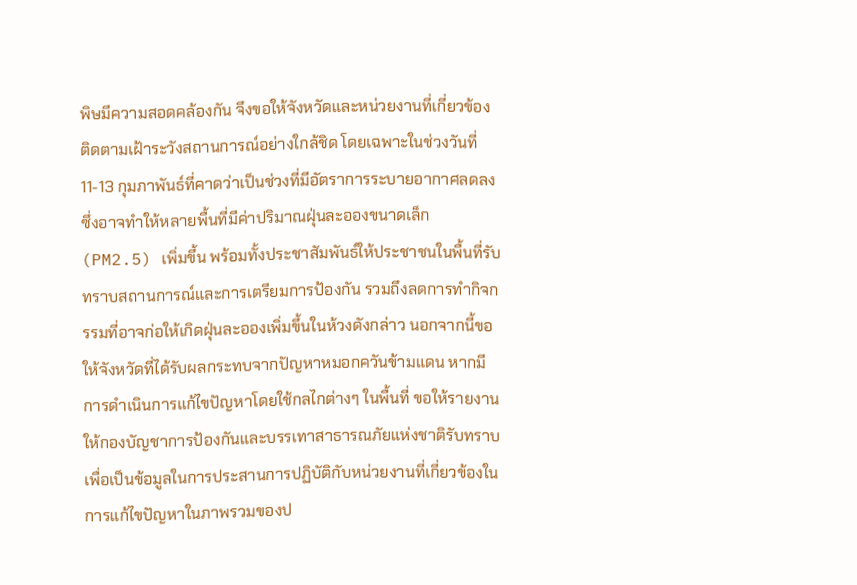พิษมีความสอดคล้องกัน จึงขอให้จังหวัดและหน่วยงานที่เกี่ยวข้องติดตามเฝ้าระวังสถานการณ์อย่างใกล้ชิด โดยเฉพาะในช่วงวันที่ 11-13 กุมภาพันธ์ที่คาดว่าเป็นช่วงที่มีอัตราการระบายอากาศลดลง ซึ่งอาจทำให้หลายพื้นที่มีค่าปริมาณฝุ่นละอองขนาดเล็ก (PM2.5) เพิ่มขึ้น พร้อมทั้งประชาสัมพันธ์ให้ประชาชนในพื้นที่รับทราบสถานการณ์และการเตรียมการป้องกัน รวมถึงลดการทำกิจกรรมที่อาจก่อให้เกิดฝุ่นละอองเพิ่มขึ้นในห้วงดังกล่าว นอกจากนี้ขอให้จังหวัดที่ได้รับผลกระทบจากปัญหาหมอกควันข้ามแดน หากมีการดำเนินการแก้ไขปัญหาโดยใช้กลไกต่างๆ ในพื้นที่ ขอให้รายงานให้กองบัญชาการป้องกันและบรรเทาสาธารณภัยแห่งชาติรับทราบ เพื่อเป็นข้อมูลในการประสานการปฏิบัติกับหน่วยงานที่เกี่ยวข้องในการแก้ไขปัญหาในภาพรวมของป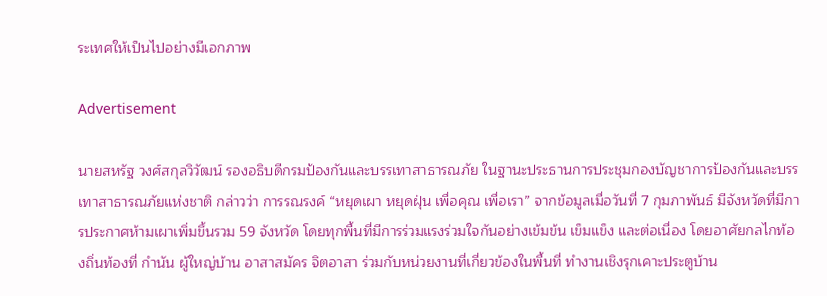ระเทศให้เป็นไปอย่างมีเอกภาพ

Advertisement

นายสหรัฐ วงศ์สกุลวิวัฒน์ รองอธิบดีกรมป้องกันและบรรเทาสาธารณภัย ในฐานะประธานการประชุมกองบัญชาการป้องกันและบรรเทาสาธารณภัยแห่งชาติ กล่าวว่า การรณรงค์ “หยุดเผา หยุดฝุ่น เพื่อคุณ เพื่อเรา” จากข้อมูลเมื่อวันที่ 7 กุมภาพันธ์ มีจังหวัดที่มีการประกาศห้ามเผาเพิ่มขึ้นรวม 59 จังหวัด โดยทุกพื้นที่มีการร่วมแรงร่วมใจกันอย่างเข้มข้น เข็มแข็ง และต่อเนื่อง โดยอาศัยกลไกท้องถิ่นท้องที่ กำนัน ผู้ใหญ่บ้าน อาสาสมัคร จิตอาสา ร่วมกับหน่วยงานที่เกี่ยวข้องในพื้นที่ ทำงานเชิงรุกเคาะประตูบ้าน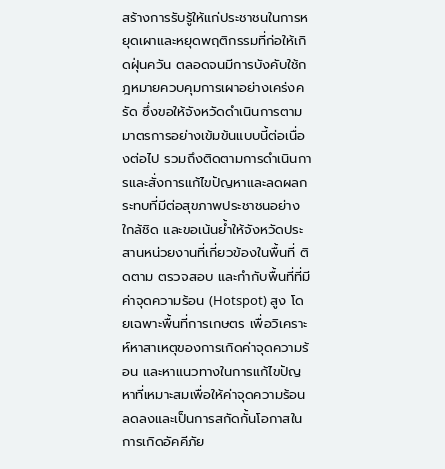สร้างการรับรู้ให้แก่ประชาชนในการหยุดเผาและหยุดพฤติกรรมที่ก่อให้เกิดฝุ่นควัน ตลอดจนมีการบังคับใช้กฎหมายควบคุมการเผาอย่างเคร่งครัด ซึ่งขอให้จังหวัดดำเนินการตามมาตรการอย่างเข้มข้นแบบนี้ต่อเนื่องต่อไป รวมถึงติดตามการดำเนินการและสั่งการแก้ไขปัญหาและลดผลกระทบที่มีต่อสุขภาพประชาชนอย่างใกล้ชิด และขอเน้นย้ำให้จังหวัดประสานหน่วยงานที่เกี่ยวข้องในพื้นที่ ติดตาม ตรวจสอบ และกำกับพื้นที่ที่มีค่าจุดความร้อน (Hotspot) สูง โดยเฉพาะพื้นที่การเกษตร เพื่อวิเคราะห์หาสาเหตุของการเกิดค่าจุดความร้อน และหาแนวทางในการแก้ไขปัญหาที่เหมาะสมเพื่อให้ค่าจุดความร้อนลดลงและเป็นการสกัดกั้นโอกาสในการเกิดอัคคีภัย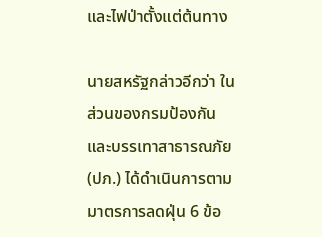และไฟป่าตั้งแต่ต้นทาง

นายสหรัฐกล่าวอีกว่า ในส่วนของกรมป้องกันและบรรเทาสาธารณภัย (ปภ.) ได้ดำเนินการตามมาตรการลดฝุ่น 6 ข้อ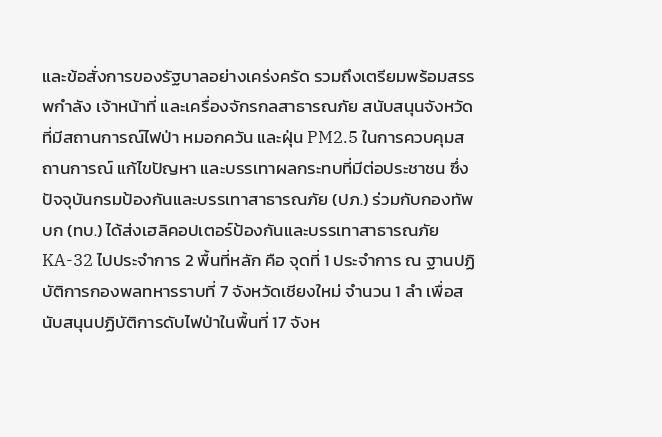และข้อสั่งการของรัฐบาลอย่างเคร่งครัด รวมถึงเตรียมพร้อมสรรพกำลัง เจ้าหน้าที่ และเครื่องจักรกลสาธารณภัย สนับสนุนจังหวัด ที่มีสถานการณ์ไฟป่า หมอกควัน และฝุ่น PM2.5 ในการควบคุมสถานการณ์ แก้ไขปัญหา และบรรเทาผลกระทบที่มีต่อประชาชน ซึ่งปัจจุบันกรมป้องกันและบรรเทาสาธารณภัย (ปภ.) ร่วมกับกองทัพบก (ทบ.) ได้ส่งเฮลิคอปเตอร์ป้องกันและบรรเทาสาธารณภัย KA-32 ไปประจำการ 2 พื้นที่หลัก คือ จุดที่ 1 ประจำการ ณ ฐานปฏิบัติการกองพลทหารราบที่ 7 จังหวัดเชียงใหม่ จำนวน 1 ลำ เพื่อสนับสนุนปฏิบัติการดับไฟป่าในพื้นที่ 17 จังห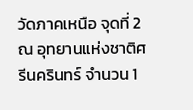วัดภาคเหนือ จุดที่ 2 ณ อุทยานแห่งชาติศรีนครินทร์ จำนวน 1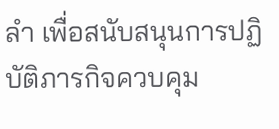ลำ เพื่อสนับสนุนการปฏิบัติภารกิจควบคุม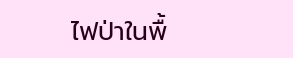ไฟป่าในพื้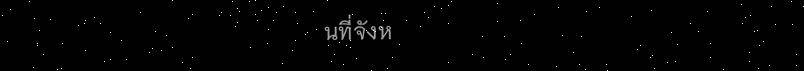นที่จังห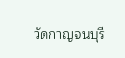วัดกาญจนบุรี